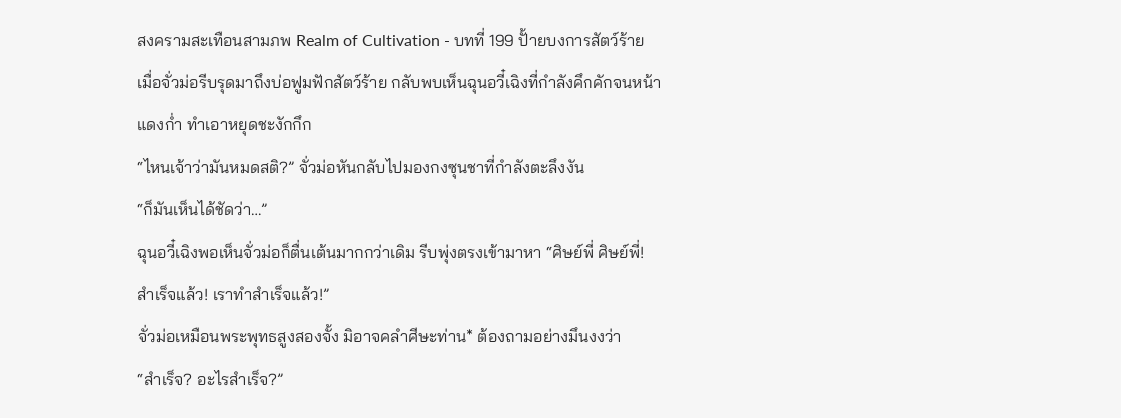สงครามสะเทือนสามภพ Realm of Cultivation - บทที่ 199 ปั้ายบงการสัตว์ร้าย
เมื่อจั่วม่อรีบรุดมาถึงบ่อฟูมฟักสัตว์ร้าย กลับพบเห็นฉุนอวี๋เฉิงที่กำลังคึกคักจนหน้า
แดงก่ำ ทำเอาหยุดชะงักกึก
“ไหนเจ้าว่ามันหมดสติ?” จั่วม่อหันกลับไปมองกงซุนชาที่กำลังตะลึงงัน
“ก็มันเห็นได้ชัดว่า…”
ฉุนอวี๋เฉิงพอเห็นจั่วม่อก็ตื่นเต้นมากกว่าเดิม รีบพุ่งตรงเข้ามาหา “ศิษย์พี่ ศิษย์พี่!
สำเร็จแล้ว! เราทำสำเร็จแล้ว!”
จั่วม่อเหมือนพระพุทธสูงสองจั้ง มิอาจคลำศีษะท่าน* ต้องถามอย่างมึนงงว่า
“สำเร็จ? อะไรสำเร็จ?”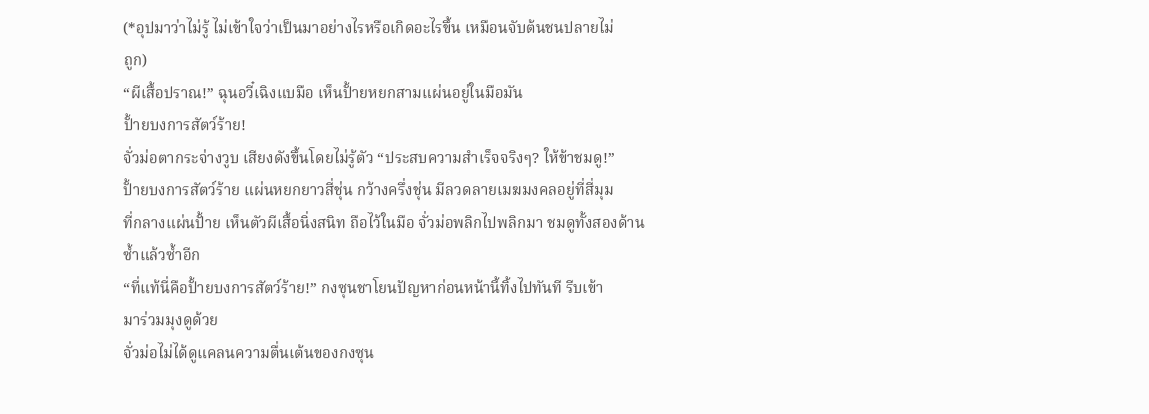(*อุปมาว่าไม่รู้ ไม่เข้าใจว่าเป็นมาอย่างไรหรือเกิดอะไรขึ้น เหมือนจับต้นชนปลายไม่
ถูก)
“ผีเสื้อปราณ!” ฉุนอวี๋เฉิงแบมือ เห็นปั้ายหยกสามแผ่นอยู่ในมือมัน
ปั้ายบงการสัตว์ร้าย!
จั่วม่อตากระจ่างวูบ เสียงดังขึ้นโดยไม่รู้ตัว “ประสบความสำเร็จจริงๆ? ให้ข้าชมดู!”
ปั้ายบงการสัตว์ร้าย แผ่นหยกยาวสี่ชุ่น กว้างครึ่งชุ่น มีลวดลายเมฆมงคลอยู่ที่สี่มุม
ที่กลางแผ่นปั้าย เห็นตัวผีเสื้อนิ่งสนิท ถือไว้ในมือ จั่วม่อพลิกไปพลิกมา ชมดูทั้งสองด้าน
ซ้ำแล้วซ้ำอีก
“ที่แท้นี่คือปั้ายบงการสัตว์ร้าย!” กงซุนชาโยนปัญหาก่อนหน้านี้ทิ้งไปทันที รีบเข้า
มาร่วมมุงดูด้วย
จั่วม่อไม่ได้ดูแคลนความตื่นเต้นของกงซุน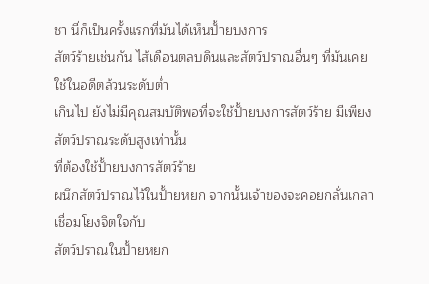ชา นี่ก็เป็นครั้งแรกที่มันได้เห็นปั้ายบงการ
สัตว์ร้ายเช่นกัน ไส้เดือนตลบดินและสัตว์ปราณอื่นๆ ที่มันเคยใช้ในอดีตล้วนระดับต่ำ
เกินไป ยังไม่มีคุณสมบัติพอที่จะใช้ปั้ายบงการสัตว์ร้าย มีเพียงสัตว์ปราณระดับสูงเท่านั้น
ที่ต้องใช้ปั้ายบงการสัตว์ร้าย
ผนึกสัตว์ปราณไว้ในปั้ายหยก จากนั้นเจ้าของจะคอยกลั่นเกลาเชื่อมโยงจิตใจกับ
สัตว์ปราณในปั้ายหยก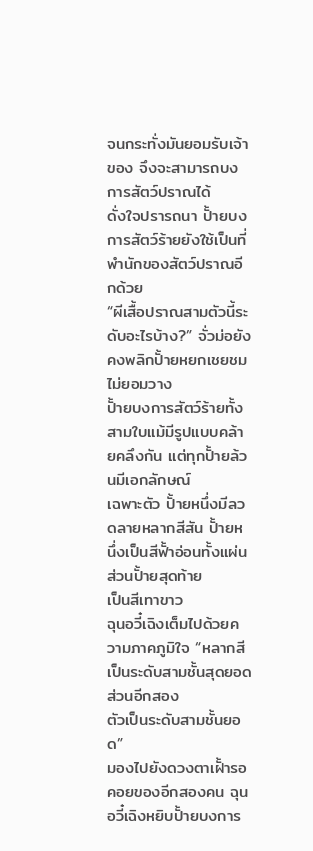จนกระทั่งมันยอมรับเจ้าของ จึงจะสามารถบงการสัตว์ปราณได้
ดั่งใจปรารถนา ปั้ายบงการสัตว์ร้ายยังใช้เป็นที่พำนักของสัตว์ปราณอีกด้วย
“ผีเสื้อปราณสามตัวนี้ระดับอะไรบ้าง?” จั่วม่อยังคงพลิกปั้ายหยกเชยชมไม่ยอมวาง
ปั้ายบงการสัตว์ร้ายทั้งสามใบแม้มีรูปแบบคล้ายคลึงกัน แต่ทุกปั้ายล้วนมีเอกลักษณ์
เฉพาะตัว ปั้ายหนึ่งมีลวดลายหลากสีสัน ปั้ายหนึ่งเป็นสีฟั้าอ่อนทั้งแผ่น ส่วนปั้ายสุดท้าย
เป็นสีเทาขาว
ฉุนอวี๋เฉิงเต็มไปด้วยความภาคภูมิใจ “หลากสีเป็นระดับสามชั้นสุดยอด ส่วนอีกสอง
ตัวเป็นระดับสามชั้นยอด”
มองไปยังดวงตาเฝั้ารอคอยของอีกสองคน ฉุนอวี๋เฉิงหยิบปั้ายบงการ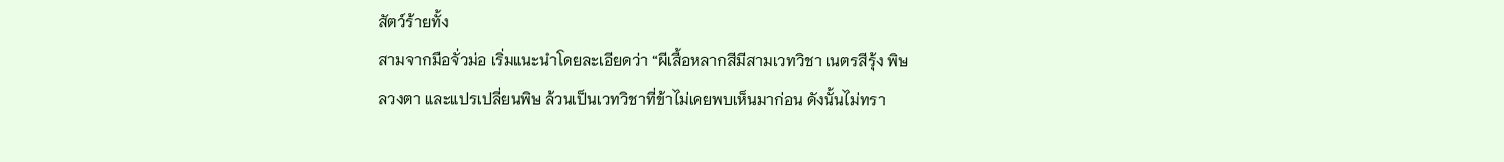สัตว์ร้ายทั้ง
สามจากมือจั่วม่อ เริ่มแนะนำโดยละเอียดว่า “ผีเสื้อหลากสีมีสามเวทวิชา เนตรสีรุ้ง พิษ
ลวงตา และแปรเปลี่ยนพิษ ล้วนเป็นเวทวิชาที่ข้าไม่เคยพบเห็นมาก่อน ดังนั้นไม่ทรา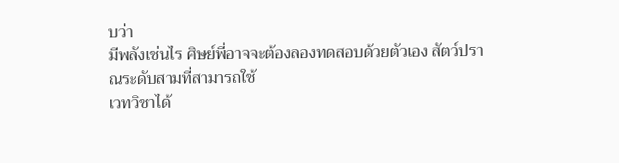บว่า
มีพลังเช่นไร ศิษย์พี่อาจจะต้องลองทดสอบด้วยตัวเอง สัตว์ปราณระดับสามที่สามารถใช้
เวทวิชาได้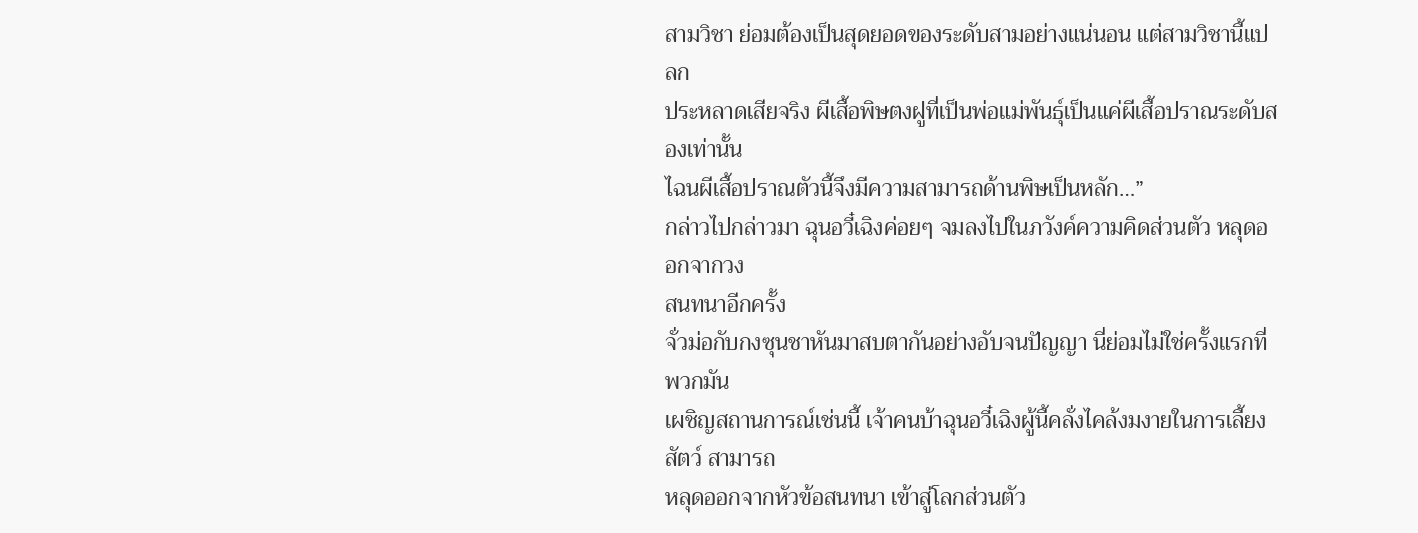สามวิชา ย่อมต้องเป็นสุดยอดของระดับสามอย่างแน่นอน แต่สามวิชานี้แปลก
ประหลาดเสียจริง ผีเสื้อพิษตงฝูที่เป็นพ่อแม่พันธุ์เป็นแค่ผีเสื้อปราณระดับสองเท่านั้น
ไฉนผีเสื้อปราณตัวนี้จึงมีความสามารถด้านพิษเป็นหลัก…”
กล่าวไปกล่าวมา ฉุนอวี๋เฉิงค่อยๆ จมลงไปในภวังค์ความคิดส่วนตัว หลุดออกจากวง
สนทนาอีกครั้ง
จั่วม่อกับกงซุนชาหันมาสบตากันอย่างอับจนปัญญา นี่ย่อมไม่ใช่ครั้งแรกที่พวกมัน
เผชิญสถานการณ์เช่นนี้ เจ้าคนบ้าฉุนอวี๋เฉิงผู้นี้คลั่งไคล้งมงายในการเลี้ยงสัตว์ สามารถ
หลุดออกจากหัวข้อสนทนา เข้าสู่โลกส่วนตัว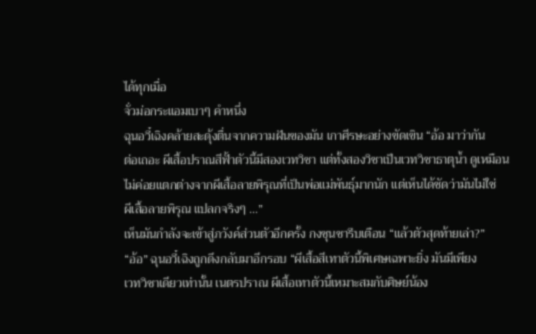ได้ทุกเมื่อ
จั่วม่อกระแอมเบาๆ คำหนึ่ง
ฉุนอวี๋เฉิงคล้ายสะดุ้งตื่นจากความฝันของมัน เกาศีรษะอย่างขัดเขิน “อ้อ มาว่ากัน
ต่อเถอะ ผีเสื้อปราณสีฟั้าตัวนี้มีสองเวทวิชา แต่ทั้งสองวิชาเป็นเวทวิชาธาตุน้ำ ดูเหมือน
ไม่ค่อยแตกต่างจากผีเสื้อลายพิรุณที่เป็นพ่อแม่พันธุ์มากนัก แต่เห็นได้ชัดว่ามันไม่ใช่
ผีเสื้อลายพิรุณ แปลกจริงๆ …”
เห็นมันกำลังจะเข้าสู่ภวังค์ส่วนตัวอีกครั้ง กงซุนชารีบเตือน “แล้วตัวสุดท้ายเล่า?”
“อ้อ” ฉุนอวี๋เฉิงถูกดึงกลับมาอีกรอบ “ผีเสื้อสีเทาตัวนี้พิเศษเฉพาะยิ่ง มันมีเพียง
เวทวิชาเดียวเท่านั้น เนตรปราณ ผีเสื้อเทาตัวนี้เหมาะสมกับศิษย์น้อง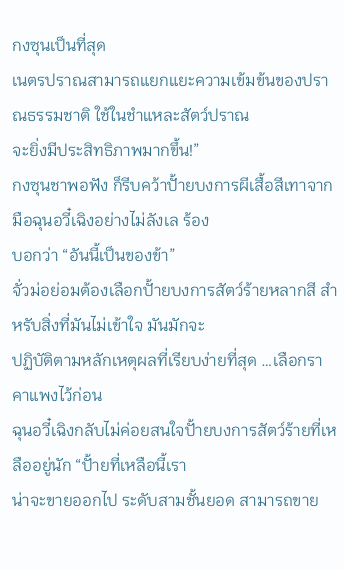กงซุนเป็นที่สุด
เนตรปราณสามารถแยกแยะความเข้มข้นของปราณธรรมชาติ ใช้ในชำแหละสัตว์ปราณ
จะยิ่งมีประสิทธิภาพมากขึ้น!”
กงซุนชาพอฟัง ก็รีบคว้าปั้ายบงการผีเสื้อสีเทาจากมือฉุนอวี๋เฉิงอย่างไม่ลังเล ร้อง
บอกว่า “อันนี้เป็นของข้า”
จั่วม่อย่อมต้องเลือกปั้ายบงการสัตว์ร้ายหลากสี สำหรับสิ่งที่มันไม่เข้าใจ มันมักจะ
ปฏิบัติตามหลักเหตุผลที่เรียบง่ายที่สุด …เลือกราคาแพงไว้ก่อน
ฉุนอวี๋เฉิงกลับไม่ค่อยสนใจปั้ายบงการสัตว์ร้ายที่เหลืออยู่นัก “ปั้ายที่เหลือนี้เรา
น่าจะขายออกไป ระดับสามชั้นยอด สามารถขาย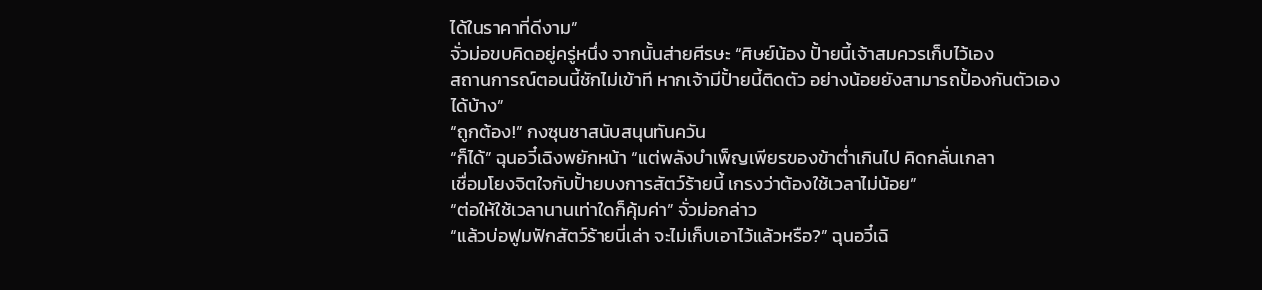ได้ในราคาที่ดีงาม”
จั่วม่อขบคิดอยู่ครู่หนึ่ง จากนั้นส่ายศีรษะ “ศิษย์น้อง ปั้ายนี้เจ้าสมควรเก็บไว้เอง
สถานการณ์ตอนนี้ชักไม่เข้าที หากเจ้ามีปั้ายนี้ติดตัว อย่างน้อยยังสามารถปั้องกันตัวเอง
ได้บ้าง”
“ถูกต้อง!” กงซุนชาสนับสนุนทันควัน
“ก็ได้” ฉุนอวี๋เฉิงพยักหน้า “แต่พลังบำเพ็ญเพียรของข้าต่ำเกินไป คิดกลั่นเกลา
เชื่อมโยงจิตใจกับปั้ายบงการสัตว์ร้ายนี้ เกรงว่าต้องใช้เวลาไม่น้อย”
“ต่อให้ใช้เวลานานเท่าใดก็คุ้มค่า” จั่วม่อกล่าว
“แล้วบ่อฟูมฟักสัตว์ร้ายนี่เล่า จะไม่เก็บเอาไว้แล้วหรือ?” ฉุนอวี๋เฉิ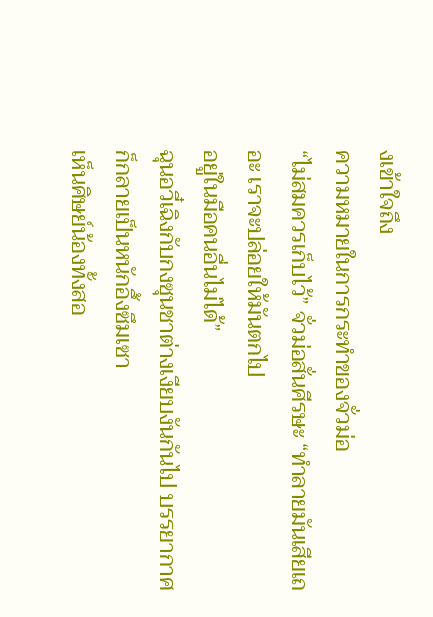งเข้าใจถึง
ความหมายในการกระทำของจั่วม่อ
“ไม่สมควรเก็บไว้” จั่วม่อสั่นศีรษะ “ทำลายมันเสียเถอะ เราจะปล่อยให้มันตกไป
อยู่ในมือคนอื่นไม่ได้”
ฉุนอวี๋เฉิงกับกงซุนชาต่างเงียบงันกันไป บรรยากาศก็กลายเป็นหนักอึ้งซึมเซา
เห็นศิษย์น้องทั้งสอ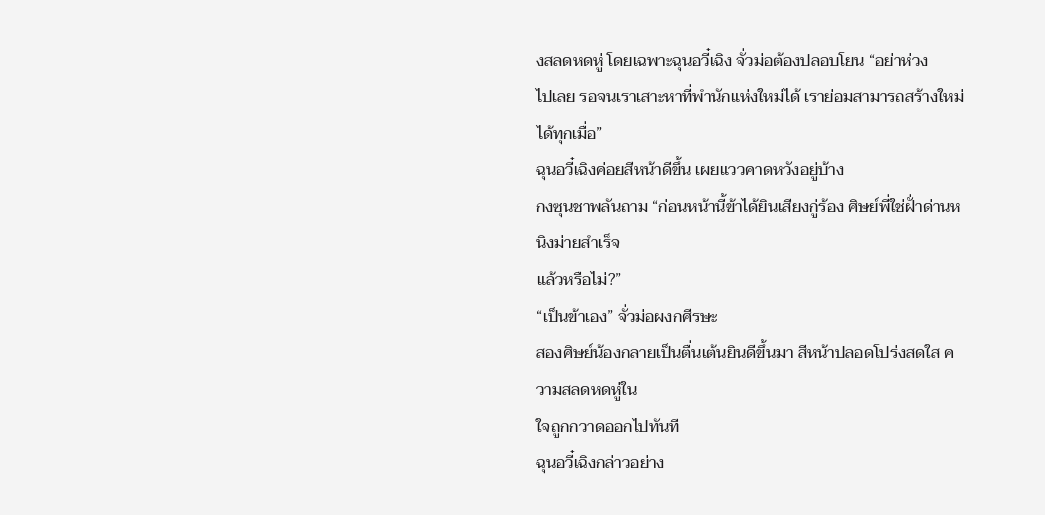งสลดหดหู่ โดยเฉพาะฉุนอวี๋เฉิง จั่วม่อต้องปลอบโยน “อย่าห่วง
ไปเลย รอจนเราเสาะหาที่พำนักแห่งใหม่ได้ เราย่อมสามารถสร้างใหม่ได้ทุกเมื่อ”
ฉุนอวี๋เฉิงค่อยสีหน้าดีขึ้น เผยแววคาดหวังอยู่บ้าง
กงซุนชาพลันถาม “ก่อนหน้านี้ข้าได้ยินเสียงกู่ร้อง ศิษย์พี่ใช่ฝั่าด่านหนิงม่ายสำเร็จ
แล้วหรือไม่?”
“เป็นข้าเอง” จั่วม่อผงกศีรษะ
สองศิษย์น้องกลายเป็นตื่นเต้นยินดีขึ้นมา สีหน้าปลอดโปร่งสดใส ความสลดหดหู่ใน
ใจถูกกวาดออกไปทันที
ฉุนอวี๋เฉิงกล่าวอย่าง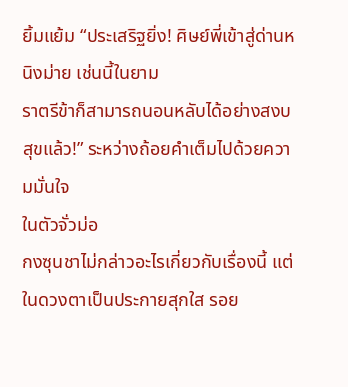ยิ้มแย้ม “ประเสริฐยิ่ง! ศิษย์พี่เข้าสู่ด่านหนิงม่าย เช่นนี้ในยาม
ราตรีข้าก็สามารถนอนหลับได้อย่างสงบสุขแล้ว!” ระหว่างถ้อยคำเต็มไปด้วยความมั่นใจ
ในตัวจั่วม่อ
กงซุนชาไม่กล่าวอะไรเกี่ยวกับเรื่องนี้ แต่ในดวงตาเป็นประกายสุกใส รอย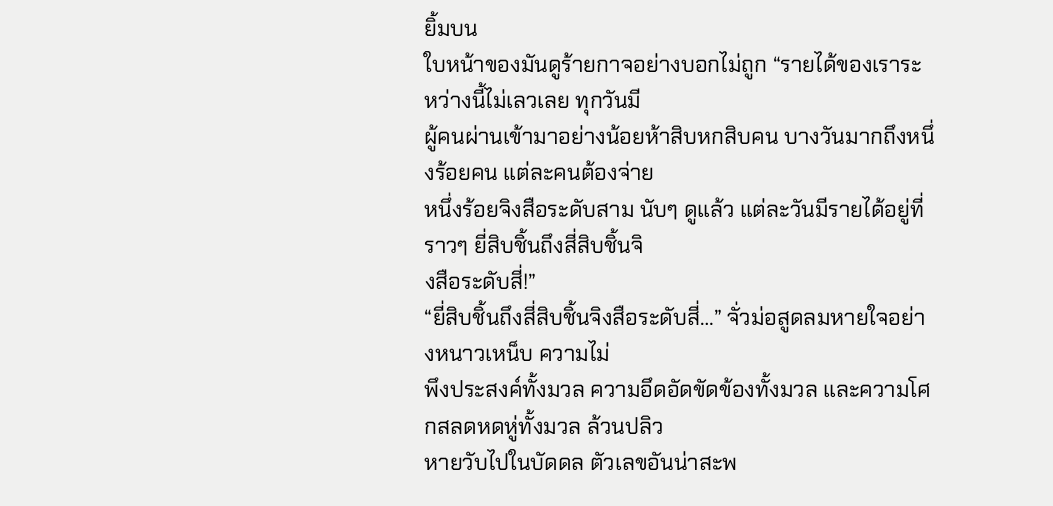ยิ้มบน
ใบหน้าของมันดูร้ายกาจอย่างบอกไม่ถูก “รายได้ของเราระหว่างนี้ไม่เลวเลย ทุกวันมี
ผู้คนผ่านเข้ามาอย่างน้อยห้าสิบหกสิบคน บางวันมากถึงหนึ่งร้อยคน แต่ละคนต้องจ่าย
หนึ่งร้อยจิงสือระดับสาม นับๆ ดูแล้ว แต่ละวันมีรายได้อยู่ที่ราวๆ ยี่สิบชิ้นถึงสี่สิบชิ้นจิ
งสือระดับสี่!”
“ยี่สิบชิ้นถึงสี่สิบชิ้นจิงสือระดับสี่…” จั่วม่อสูดลมหายใจอย่างหนาวเหน็บ ความไม่
พึงประสงค์ทั้งมวล ความอึดอัดขัดข้องทั้งมวล และความโศกสลดหดหู่ทั้งมวล ล้วนปลิว
หายวับไปในบัดดล ตัวเลขอันน่าสะพ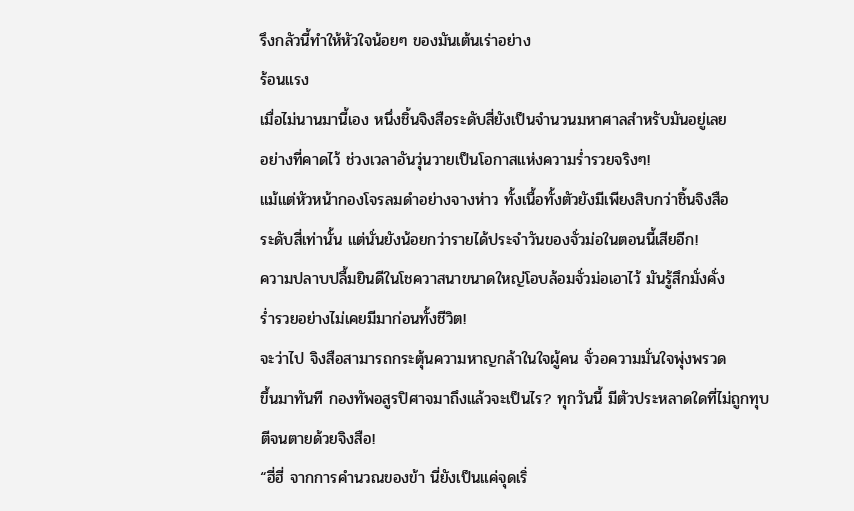รึงกลัวนี้ทำให้หัวใจน้อยๆ ของมันเต้นเร่าอย่าง
ร้อนแรง
เมื่อไม่นานมานี้เอง หนึ่งชิ้นจิงสือระดับสี่ยังเป็นจำนวนมหาศาลสำหรับมันอยู่เลย
อย่างที่คาดไว้ ช่วงเวลาอันวุ่นวายเป็นโอกาสแห่งความร่ำรวยจริงๆ!
แม้แต่หัวหน้ากองโจรลมดำอย่างจางห่าว ทั้งเนื้อทั้งตัวยังมีเพียงสิบกว่าชิ้นจิงสือ
ระดับสี่เท่านั้น แต่นั่นยังน้อยกว่ารายได้ประจำวันของจั่วม่อในตอนนี้เสียอีก!
ความปลาบปลื้มยินดีในโชควาสนาขนาดใหญ่โอบล้อมจั่วม่อเอาไว้ มันรู้สึกมั่งคั่ง
ร่ำรวยอย่างไม่เคยมีมาก่อนทั้งชีวิต!
จะว่าไป จิงสือสามารถกระตุ้นความหาญกล้าในใจผู้คน จั่วอความมั่นใจพุ่งพรวด
ขึ้นมาทันที กองทัพอสูรปิศาจมาถึงแล้วจะเป็นไร? ทุกวันนี้ มีตัวประหลาดใดที่ไม่ถูกทุบ
ตีจนตายด้วยจิงสือ!
“ฮี่ฮี่ จากการคำนวณของข้า นี่ยังเป็นแค่จุดเริ่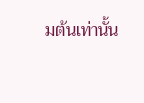มต้นเท่านั้น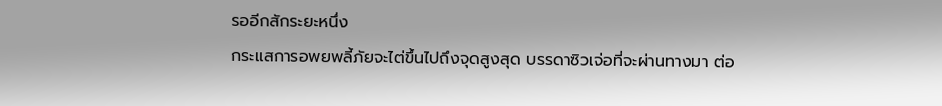รออีกสักระยะหนึ่ง
กระแสการอพยพลี้ภัยจะไต่ขึ้นไปถึงจุดสูงสุด บรรดาซิวเจ่อที่จะผ่านทางมา ต่อ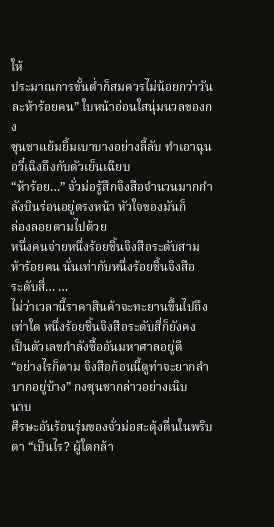ให้
ประมาณการขั้นต่ำก็สมควรไม่น้อยกว่าวันละห้าร้อยคน” ใบหน้าอ่อนใสนุ่มนวลของกง
ซุนชาแย้มยิ้มเบาบางอย่างลี้ลับ ทำเอาฉุนอวี๋เฉิงถึงกับตัวเย็นเฉียบ
“ห้าร้อย…” จั่วม่อรู้สึกจิงสือจำนวนมากกำลังบินร่อนอยู่ตรงหน้า หัวใจของมันก็
ล่องลอยตามไปด้วย
หนึ่งคนจ่ายหนึ่งร้อยชิ้นจิงสือระดับสาม ห้าร้อยคน นั่นเท่ากับหนึ่งร้อยชิ้นจิงสือ
ระดับสี่… …
ไม่ว่าเวลานี้ราคาสินค้าจะทะยานขึ้นไปถึงเท่าใด หนึ่งร้อยชิ้นจิงสือระดับสี่ก็ยังคง
เป็นตัวเลขกำลังซื้ออันมหาศาลอยู่ดี
“อย่างไรก็ตาม จิงสือก้อนนี้ดูท่าจะยากลำบากอยู่บ้าง” กงซุนชากล่าวอย่างเนิบ
นาบ
ศีรษะอันร้อนรุ่มของจั่วม่อสะดุ้งตื่นในพริบตา “เป็นไร? ผู้ใดกล้า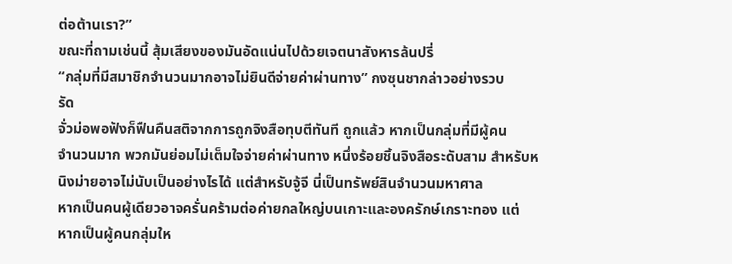ต่อต้านเรา?”
ขณะที่ถามเช่นนี้ สุ้มเสียงของมันอัดแน่นไปด้วยเจตนาสังหารล้นปรี่
“กลุ่มที่มีสมาชิกจำนวนมากอาจไม่ยินดีจ่ายค่าผ่านทาง” กงซุนชากล่าวอย่างรวบ
รัด
จั่วม่อพอฟังก็ฟืนคืนสติจากการถูกจิงสือทุบตีทันที ถูกแล้ว หากเป็นกลุ่มที่มีผู้คน
จำนวนมาก พวกมันย่อมไม่เต็มใจจ่ายค่าผ่านทาง หนึ่งร้อยชิ้นจิงสือระดับสาม สำหรับห
นิงม่ายอาจไม่นับเป็นอย่างไรได้ แต่สำหรับจู้จี นี่เป็นทรัพย์สินจำนวนมหาศาล
หากเป็นคนผู้เดียวอาจครั่นคร้ามต่อค่ายกลใหญ่บนเกาะและองครักษ์เกราะทอง แต่
หากเป็นผู้คนกลุ่มให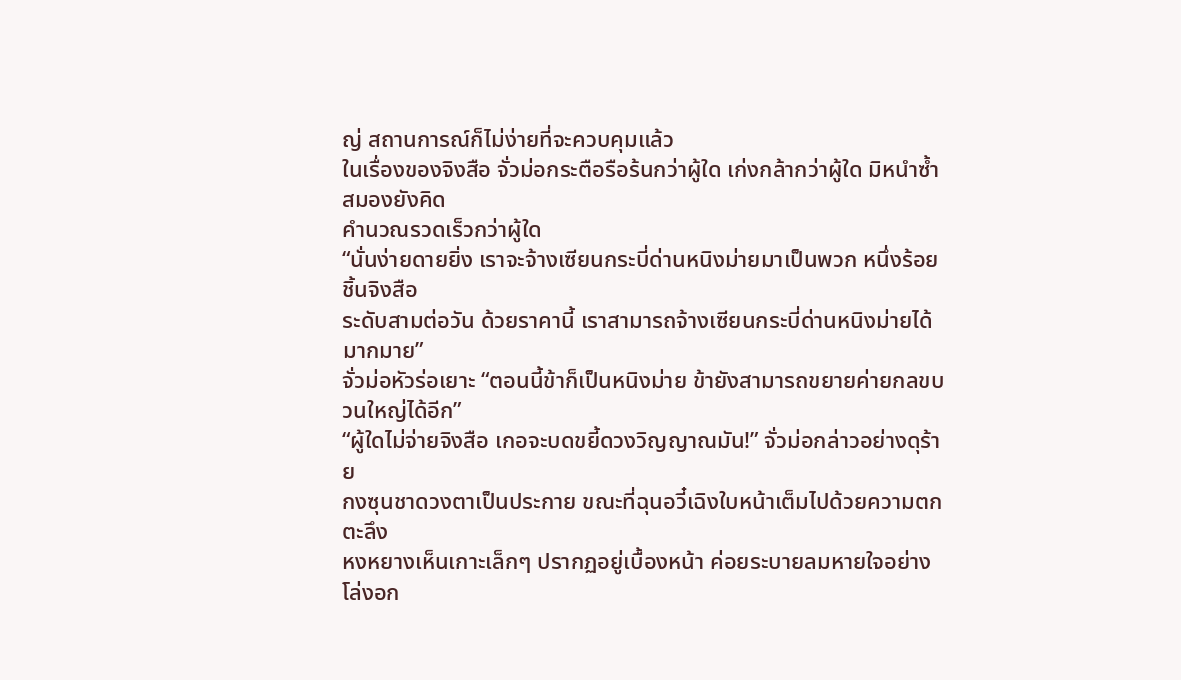ญ่ สถานการณ์ก็ไม่ง่ายที่จะควบคุมแล้ว
ในเรื่องของจิงสือ จั่วม่อกระตือรือร้นกว่าผู้ใด เก่งกล้ากว่าผู้ใด มิหนำซ้ำสมองยังคิด
คำนวณรวดเร็วกว่าผู้ใด
“นั่นง่ายดายยิ่ง เราจะจ้างเซียนกระบี่ด่านหนิงม่ายมาเป็นพวก หนึ่งร้อยชิ้นจิงสือ
ระดับสามต่อวัน ด้วยราคานี้ เราสามารถจ้างเซียนกระบี่ด่านหนิงม่ายได้มากมาย”
จั่วม่อหัวร่อเยาะ “ตอนนี้ข้าก็เป็นหนิงม่าย ข้ายังสามารถขยายค่ายกลขบวนใหญ่ได้อีก”
“ผู้ใดไม่จ่ายจิงสือ เกอจะบดขยี้ดวงวิญญาณมัน!” จั่วม่อกล่าวอย่างดุร้าย
กงซุนชาดวงตาเป็นประกาย ขณะที่ฉุนอวี๋เฉิงใบหน้าเต็มไปด้วยความตกตะลึง
หงหยางเห็นเกาะเล็กๆ ปรากฏอยู่เบื้องหน้า ค่อยระบายลมหายใจอย่างโล่งอก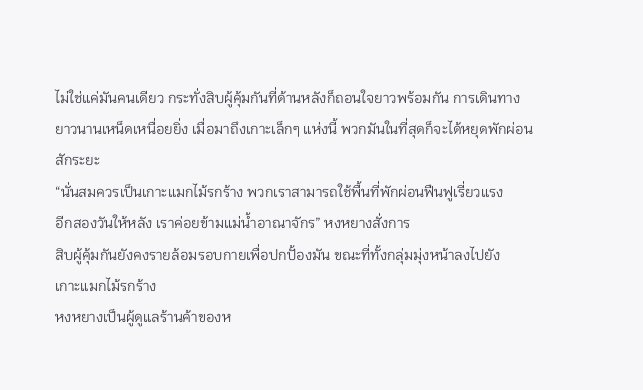ไม่ใช่แค่มันคนเดียว กระทั่งสิบผู้คุ้มกันที่ด้านหลังก็ถอนใจยาวพร้อมกัน การเดินทาง
ยาวนานเหน็ดเหนื่อยยิ่ง เมื่อมาถึงเกาะเล็กๆ แห่งนี้ พวกมันในที่สุดก็จะได้หยุดพักผ่อน
สักระยะ
“นั่นสมควรเป็นเกาะแมกไม้รกร้าง พวกเราสามารถใช้พื้นที่พักผ่อนฟืนฟูเรี่ยวแรง
อีกสองวันให้หลัง เราค่อยข้ามแม่น้ำอาณาจักร” หงหยางสั่งการ
สิบผู้คุ้มกันยังคงรายล้อมรอบกายเพื่อปกปั้องมัน ขณะที่ทั้งกลุ่มมุ่งหน้าลงไปยัง
เกาะแมกไม้รกร้าง
หงหยางเป็นผู้ดูแลร้านค้าของห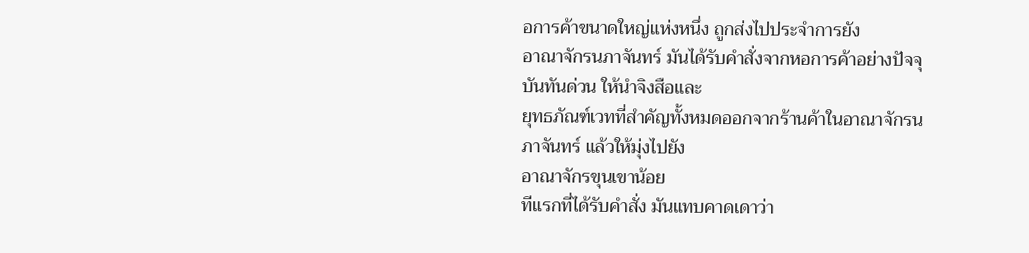อการค้าขนาดใหญ่แห่งหนึ่ง ถูกส่งไปประจำการยัง
อาณาจักรนภาจันทร์ มันได้รับคำสั่งจากหอการค้าอย่างปัจจุบันทันด่วน ให้นำจิงสือและ
ยุทธภัณฑ์เวทที่สำคัญทั้งหมดออกจากร้านค้าในอาณาจักรนภาจันทร์ แล้วให้มุ่งไปยัง
อาณาจักรขุนเขาน้อย
ทีแรกที่ได้รับคำสั่ง มันแทบคาดเดาว่า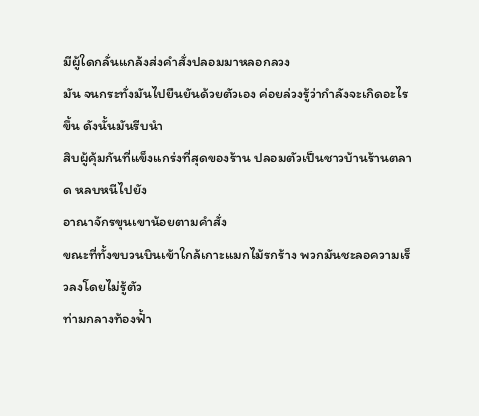มีผู้ใดกลั่นแกล้งส่งคำสั่งปลอมมาหลอกลวง
มัน จนกระทั่งมันไปยืนยันด้วยตัวเอง ค่อยล่วงรู้ว่ากำลังจะเกิดอะไรขึ้น ดังนั้นมันรีบนำ
สิบผู้คุ้มกันที่แข็งแกร่งที่สุดของร้าน ปลอมตัวเป็นชาวบ้านร้านตลาด หลบหนีไปยัง
อาณาจักรขุนเขาน้อยตามคำสั่ง
ขณะที่ทั้งขบวนบินเข้าใกล้เกาะแมกไม้รกร้าง พวกมันชะลอความเร็วลงโดยไม่รู้ตัว
ท่ามกลางท้องฟั้า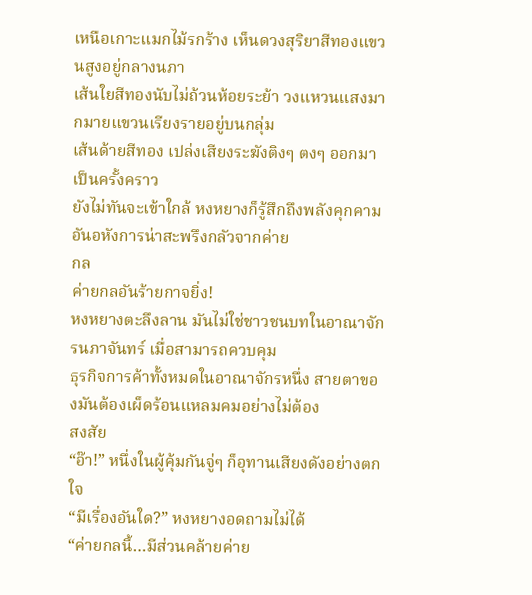เหนือเกาะแมกไม้รกร้าง เห็นดวงสุริยาสีทองแขวนสูงอยู่กลางนภา
เส้นใยสีทองนับไม่ถ้วนห้อยระย้า วงแหวนแสงมากมายแขวนเรียงรายอยู่บนกลุ่ม
เส้นด้ายสีทอง เปล่งเสียงระฆังติงๆ ตงๆ ออกมาเป็นครั้งคราว
ยังไม่ทันจะเข้าใกล้ หงหยางก็รู้สึกถึงพลังคุกคามอันอหังการน่าสะพรึงกลัวจากค่าย
กล
ค่ายกลอันร้ายกาจยิ่ง!
หงหยางตะลึงลาน มันไม่ใช่ชาวชนบทในอาณาจักรนภาจันทร์ เมื่อสามารถควบคุม
ธุรกิจการค้าทั้งหมดในอาณาจักรหนึ่ง สายตาของมันต้องเผ็ดร้อนแหลมคมอย่างไม่ต้อง
สงสัย
“อ๊า!” หนึ่งในผู้คุ้มกันจู่ๆ ก็อุทานเสียงดังอย่างตกใจ
“มีเรื่องอันใด?” หงหยางอดถามไม่ได้
“ค่ายกลนี้…มีส่วนคล้ายค่าย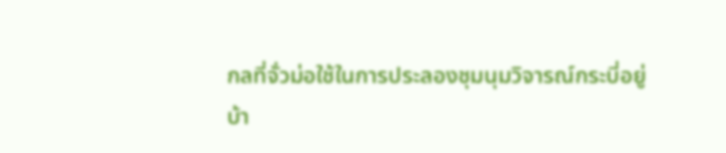กลที่จั่วม่อใช้ในการประลองชุมนุมวิจารณ์กระบี่อยู่
บ้า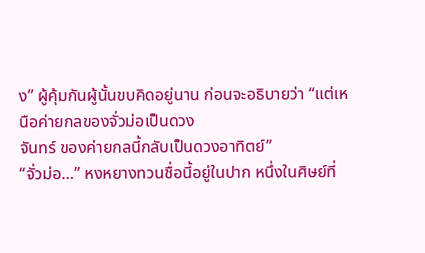ง” ผู้คุ้มกันผู้นั้นขบคิดอยู่นาน ก่อนจะอธิบายว่า “แต่เหนือค่ายกลของจั่วม่อเป็นดวง
จันทร์ ของค่ายกลนี้กลับเป็นดวงอาทิตย์”
“จั่วม่อ…” หงหยางทวนชื่อนี้อยู่ในปาก หนึ่งในศิษย์ที่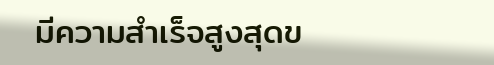มีความสำเร็จสูงสุดข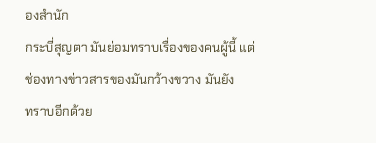องสำนัก
กระบี่สุญตา มันย่อมทราบเรื่องของคนผู้นี้ แต่ช่องทางข่าวสารของมันกว้างขวาง มันยัง
ทราบอีกด้วย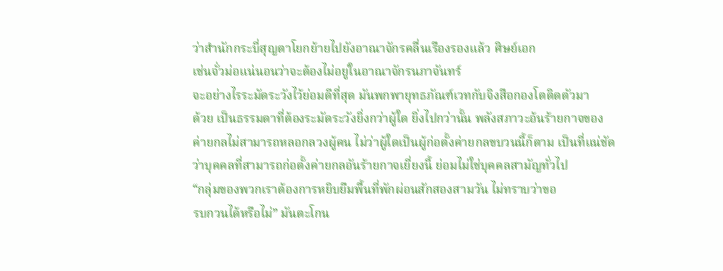ว่าสำนักกระบี่สุญตาโยกย้ายไปยังอาณาจักรคลื่นเรืองรองแล้ว ศิษย์เอก
เช่นจั่วม่อแน่นอนว่าจะต้องไม่อยู่ในอาณาจักรนภาจันทร์
จะอย่างไรระมัดระวังไว้ย่อมดีที่สุด มันพกพายุทธภัณฑ์เวทกับจิงสือกองโตติดตัวมา
ด้วย เป็นธรรมดาที่ต้องระมัดระวังยิ่งกว่าผู้ใด ยิ่งไปกว่านั้น พลังสภาวะอ้นร้ายกาจของ
ค่ายกลไม่สามารถหลอกลวงผู้คน ไม่ว่าผู้ใดเป็นผู้ก่อตั้งค่ายกลขบวนนี้ก็ตาม เป็นที่แน่ชัด
ว่าบุคคลที่สามารถก่อตั้งค่ายกลอันร้ายกาจเยี่ยงนี้ ย่อมไม่ใช่บุคคลสามัญทั่วไป
“กลุ่มของพวกเราต้องการหยิบยืมพื้นที่พักผ่อนสักสองสามวัน ไม่ทราบว่าขอ
รบกวนได้หรือไม่” มันตะโกน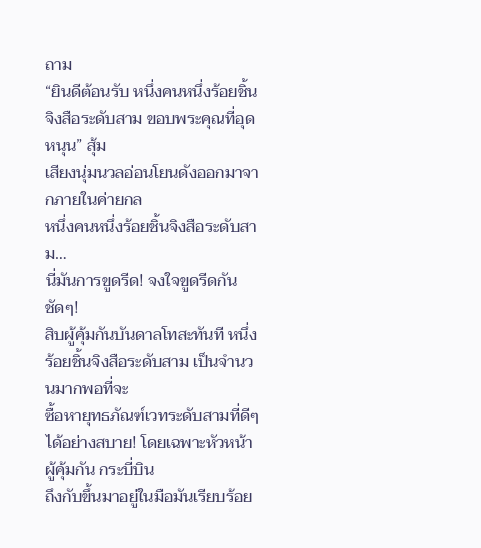ถาม
“ยินดีต้อนรับ หนึ่งคนหนึ่งร้อยชิ้นจิงสือระดับสาม ขอบพระคุณที่อุดหนุน” สุ้ม
เสียงนุ่มนวลอ่อนโยนดังออกมาจากภายในค่ายกล
หนึ่งคนหนึ่งร้อยชิ้นจิงสือระดับสาม…
นี่มันการขูดรีด! จงใจขูดรีดกันชัดๆ!
สิบผู้คุ้มกันบันดาลโทสะทันที หนึ่งร้อยชิ้นจิงสือระดับสาม เป็นจำนวนมากพอที่จะ
ซื้อหายุทธภัณฑ์เวทระดับสามที่ดีๆ ได้อย่างสบาย! โดยเฉพาะหัวหน้าผู้คุ้มกัน กระบี่บิน
ถึงกับขึ้นมาอยู่ในมือมันเรียบร้อย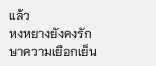แล้ว
หงหยางยังคงรักษาความเยือกเย็น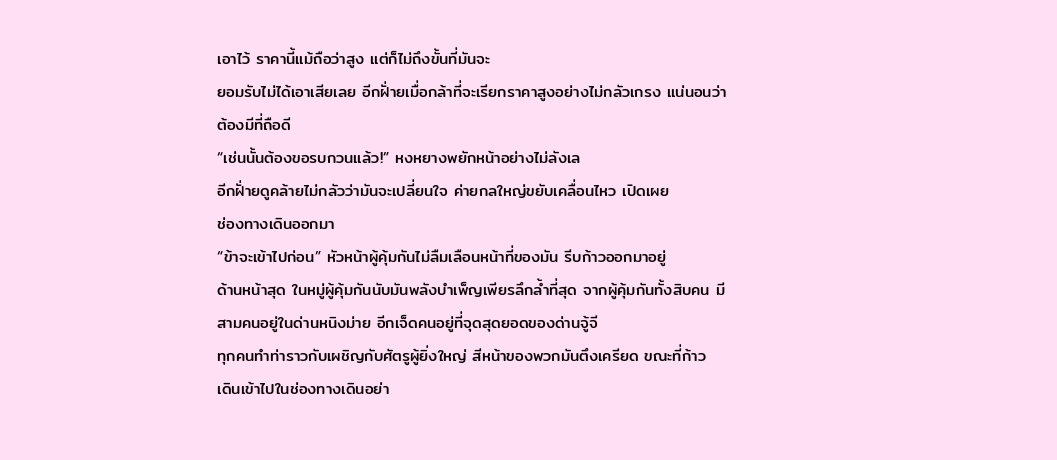เอาไว้ ราคานี้แม้ถือว่าสูง แต่ก็ไม่ถึงขั้นที่มันจะ
ยอมรับไม่ได้เอาเสียเลย อีกฝั่ายเมื่อกล้าที่จะเรียกราคาสูงอย่างไม่กลัวเกรง แน่นอนว่า
ต้องมีที่ถือดี
“เช่นนั้นต้องขอรบกวนแล้ว!” หงหยางพยักหน้าอย่างไม่ลังเล
อีกฝั่ายดูคล้ายไม่กลัวว่ามันจะเปลี่ยนใจ ค่ายกลใหญ่ขยับเคลื่อนไหว เปิดเผย
ช่องทางเดินออกมา
“ข้าจะเข้าไปก่อน” หัวหน้าผู้คุ้มกันไม่ลืมเลือนหน้าที่ของมัน รีบก้าวออกมาอยู่
ด้านหน้าสุด ในหมู่ผู้คุ้มกันนับมันพลังบำเพ็ญเพียรลึกล้ำที่สุด จากผู้คุ้มกันทั้งสิบคน มี
สามคนอยู่ในด่านหนิงม่าย อีกเจ็ดคนอยู่ที่จุดสุดยอดของด่านจู้จี
ทุกคนทำท่าราวกับเผชิญกับศัตรูผู้ยิ่งใหญ่ สีหน้าของพวกมันตึงเครียด ขณะที่ก้าว
เดินเข้าไปในช่องทางเดินอย่า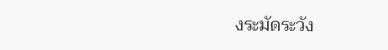งระมัดระวัง